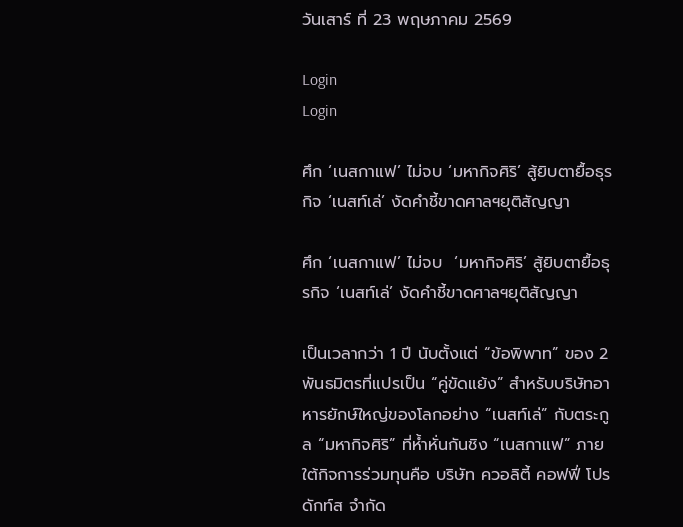วันเสาร์ ที่ 23 พฤษภาคม 2569

Login
Login

ศึก ‘เนสกาแฟ’ ไม่จบ ‘มหากิจศิริ’ สู้ยิบตายื้อธุรกิจ ‘เนสท์เล่’ งัดคำชี้ขาดศาลฯยุติสัญญา

ศึก ‘เนสกาแฟ’ ไม่จบ  ‘มหากิจศิริ’ สู้ยิบตายื้อธุรกิจ ‘เนสท์เล่’ งัดคำชี้ขาดศาลฯยุติสัญญา

เป็นเวลากว่า 1 ปี นับตั้งแต่ “ข้อพิพาท” ของ 2 พันธมิตรที่แปรเป็น “คู่ขัดแย้ง” สำหรับบริษัทอาหารยักษ์ใหญ่ของโลกอย่าง “เนสท์เล่” กับตระกูล “มหากิจศิริ” ที่ห้ำหั่นกันชิง “เนสกาแฟ” ภายใต้กิจการร่วมทุนคือ บริษัท ควอลิตี้ คอฟฟี่ โปรดักท์ส จำกัด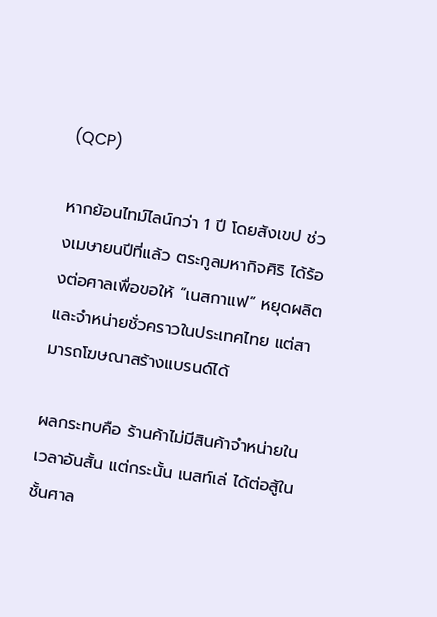(QCP)

หากย้อนไทม์ไลน์กว่า 1 ปี โดยสังเขป ช่วงเมษายนปีที่แล้ว ตระกูลมหากิจศิริ ได้ร้องต่อศาลเพื่อขอให้ “เนสกาแฟ” หยุดผลิตและจำหน่ายชั่วคราวในประเทศไทย แต่สามารถโฆษณาสร้างแบรนด์ได้

ผลกระทบคือ ร้านค้าไม่มีสินค้าจำหน่ายในเวลาอันสั้น แต่กระนั้น เนสท์เล่ ได้ต่อสู้ในชั้นศาล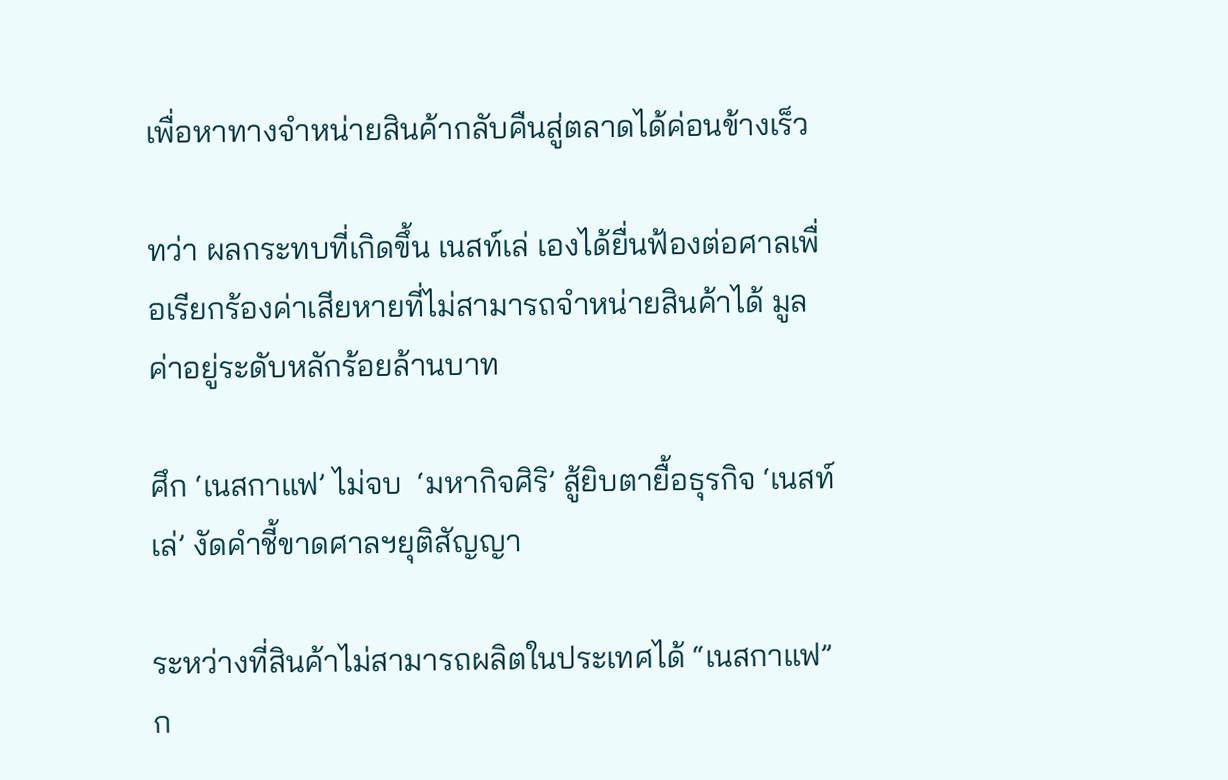เพื่อหาทางจำหน่ายสินค้ากลับคืนสู่ตลาดได้ค่อนข้างเร็ว

ทว่า ผลกระทบที่เกิดขึ้น เนสท์เล่ เองได้ยื่นฟ้องต่อศาลเพื่อเรียกร้องค่าเสียหายที่ไม่สามารถจำหน่ายสินค้าได้ มูลค่าอยู่ระดับหลักร้อยล้านบาท

ศึก ‘เนสกาแฟ’ ไม่จบ  ‘มหากิจศิริ’ สู้ยิบตายื้อธุรกิจ ‘เนสท์เล่’ งัดคำชี้ขาดศาลฯยุติสัญญา

ระหว่างที่สินค้าไม่สามารถผลิตในประเทศได้ “เนสกาแฟ” ก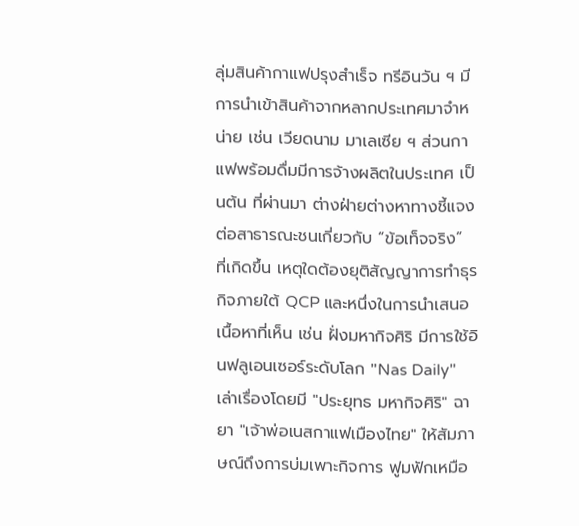ลุ่มสินค้ากาแฟปรุงสำเร็จ ทรีอินวัน ฯ มีการนำเข้าสินค้าจากหลากประเทศมาจำหน่าย เช่น เวียดนาม มาเลเซีย ฯ ส่วนกาแฟพร้อมดื่มมีการจ้างผลิตในประเทศ เป็นต้น ที่ผ่านมา ต่างฝ่ายต่างหาทางชี้แจงต่อสาธารณะชนเกี่ยวกับ “ข้อเท็จจริง” ที่เกิดขึ้น เหตุใดต้องยุติสัญญาการทำธุรกิจภายใต้ QCP และหนึ่งในการนำเสนอเนื้อหาที่เห็น เช่น ฝั่งมหากิจศิริ มีการใช้อินฟลูเอนเซอร์ระดับโลก "Nas Daily" เล่าเรื่องโดยมี "ประยุทธ มหากิจศิริ" ฉายา "เจ้าพ่อเนสกาแฟเมืองไทย" ให้สัมภาษณ์ถึงการบ่มเพาะกิจการ ฟูมฟักเหมือ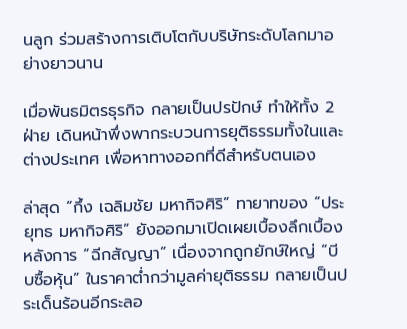นลูก ร่วมสร้างการเติบโตกับบริษัทระดับโลกมาอย่างยาวนาน

เมื่อพันธมิตรธุรกิจ กลายเป็นปรปักษ์ ทำให้ทั้ง 2 ฝ่าย เดินหน้าพึ่งพากระบวนการยุติธรรมทั้งในและต่างประเทศ เพื่อหาทางออกที่ดีสำหรับตนเอง

ล่าสุด “กึ้ง เฉลิมชัย มหากิจศิริ” ทายาทของ “ประยุทธ มหากิจศิริ” ยังออกมาเปิดเผยเบื้องลึกเบื้องหลังการ “ฉีกสัญญา” เนื่องจากถูกยักษ์ใหญ่ “บีบซื้อหุ้น” ในราคาต่ำกว่ามูลค่ายุติธรรม กลายเป็นประเด็นร้อนอีกระลอ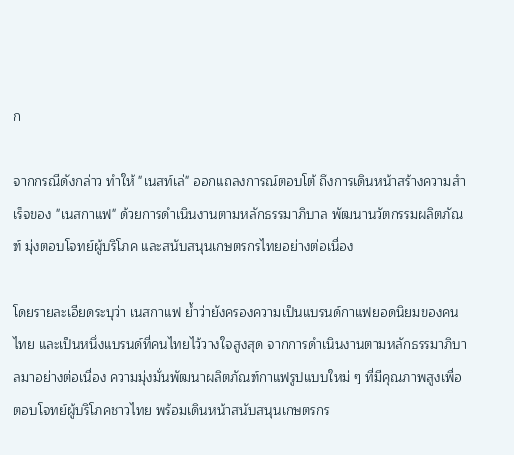ก

จากกรณีดังกล่าว ทำให้ "เนสท์เล่" ออกแถลงการณ์ตอบโต้ ถึงการเดินหน้าสร้างความสำเร็จของ "เนสกาแฟ" ด้วยการดำเนินงานตามหลักธรรมาภิบาล พัฒนานวัตกรรมผลิตภัณฑ์ มุ่งตอบโจทย์ผู้บริโภค และสนับสนุนเกษตรกรไทยอย่างต่อเนื่อง

โดยรายละเอียดระบุว่า เนสกาแฟ ย้ำว่ายังครองความเป็นแบรนด์กาแฟยอดนิยมของคนไทย และเป็นหนึ่งแบรนด์ที่คนไทยไว้วางใจสูงสุด จากการดำเนินงานตามหลักธรรมาภิบาลมาอย่างต่อเนื่อง ความมุ่งมั่นพัฒนาผลิตภัณฑ์กาแฟรูปแบบใหม่ ๆ ที่มีคุณภาพสูงเพื่อตอบโจทย์ผู้บริโภคชาวไทย พร้อมเดินหน้าสนับสนุนเกษตรกร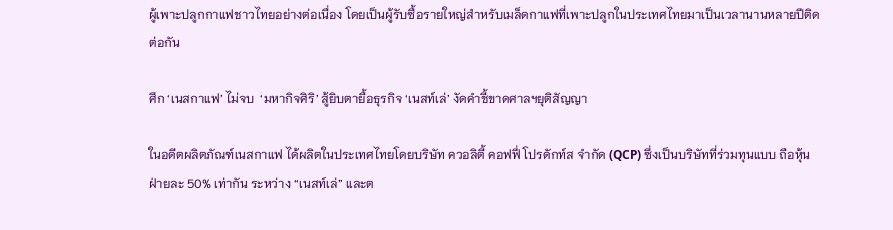ผู้เพาะปลูกกาแฟชาวไทยอย่างต่อเนื่อง โดยเป็นผู้รับซื้อรายใหญ่สำหรับเมล็ดกาแฟที่เพาะปลูกในประเทศไทยมาเป็นเวลานานหลายปีติดต่อกัน

ศึก ‘เนสกาแฟ’ ไม่จบ  ‘มหากิจศิริ’ สู้ยิบตายื้อธุรกิจ ‘เนสท์เล่’ งัดคำชี้ขาดศาลฯยุติสัญญา

ในอดีตผลิตภัณฑ์เนสกาแฟ ได้ผลิตในประเทศไทยโดยบริษัท ควอลิตี้ คอฟฟี่ โปรดักท์ส จำกัด (QCP) ซึ่งเป็นบริษัทที่ร่วมทุนแบบ ถือหุ้นฝ่ายละ 50% เท่ากัน ระหว่าง “เนสท์เล่” และต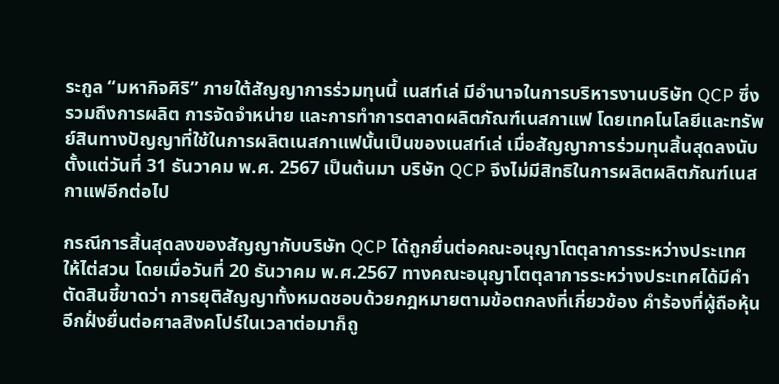ระกูล “มหากิจศิริ” ภายใต้สัญญาการร่วมทุนนี้ เนสท์เล่ มีอำนาจในการบริหารงานบริษัท QCP ซึ่งรวมถึงการผลิต การจัดจำหน่าย และการทำการตลาดผลิตภัณฑ์เนสกาแฟ โดยเทคโนโลยีและทรัพย์สินทางปัญญาที่ใช้ในการผลิตเนสกาแฟนั้นเป็นของเนสท์เล่ เมื่อสัญญาการร่วมทุนสิ้นสุดลงนับตั้งแต่วันที่ 31 ธันวาคม พ.ศ. 2567 เป็นต้นมา บริษัท QCP จึงไม่มีสิทธิในการผลิตผลิตภัณฑ์เนสกาแฟอีกต่อไป

กรณีการสิ้นสุดลงของสัญญากับบริษัท QCP ได้ถูกยื่นต่อคณะอนุญาโตตุลาการระหว่างประเทศให้ไต่สวน โดยเมื่อวันที่ 20 ธันวาคม พ.ศ.2567 ทางคณะอนุญาโตตุลาการระหว่างประเทศได้มีคำตัดสินชี้ขาดว่า การยุติสัญญาทั้งหมดชอบด้วยกฎหมายตามข้อตกลงที่เกี่ยวข้อง คำร้องที่ผู้ถือหุ้นอีกฝั่งยื่นต่อศาลสิงคโปร์ในเวลาต่อมาก็ถู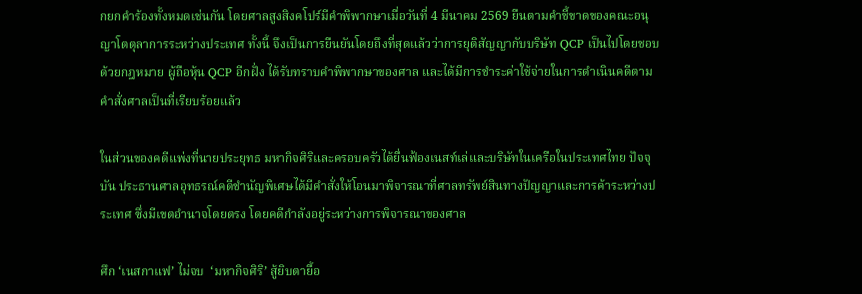กยกคำร้องทั้งหมดเช่นกัน โดยศาลสูงสิงคโปร์มีคำพิพากษาเมื่อวันที่ 4 มีนาคม 2569 ยืนตามคำชี้ขาดของคณะอนุญาโตตุลาการระหว่างประเทศ ทั้งนี้ จึงเป็นการยืนยันโดยถึงที่สุดแล้วว่าการยุติสัญญากับบริษัท QCP เป็นไปโดยชอบด้วยกฎหมาย ผู้ถือหุ้น QCP อีกฝั่ง ได้รับทราบคำพิพากษาของศาล และได้มีการชำระค่าใช้จ่ายในการดำเนินคดีตามคำสั่งศาลเป็นที่เรียบร้อยแล้ว

ในส่วนของคดีแพ่งที่นายประยุทธ มหากิจศิริและครอบครัวได้ยื่นฟ้องเนสท์เล่และบริษัทในเครือในประเทศไทย ปัจจุบัน ประธานศาลอุทธรณ์คดีชำนัญพิเศษได้มีคำสั่งให้โอนมาพิจารณาที่ศาลทรัพย์สินทางปัญญาและการค้าระหว่างประเทศ ซึ่งมีเขตอำนาจโดยตรง โดยคดีกำลังอยู่ระหว่างการพิจารณาของศาล

ศึก ‘เนสกาแฟ’ ไม่จบ  ‘มหากิจศิริ’ สู้ยิบตายื้อ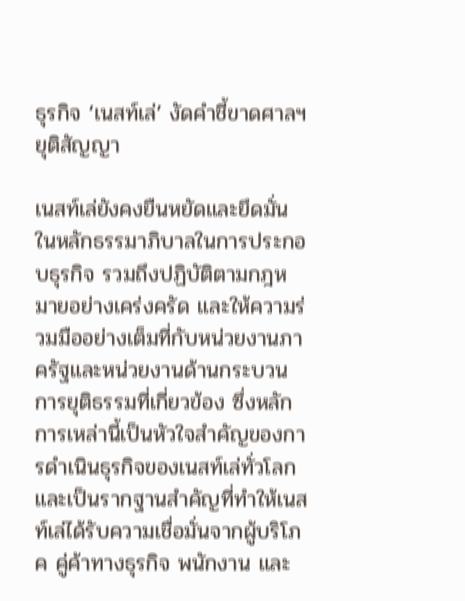ธุรกิจ ‘เนสท์เล่’ งัดคำชี้ขาดศาลฯยุติสัญญา

เนสท์เล่ยังคงยืนหยัดและยึดมั่นในหลักธรรมาภิบาลในการประกอบธุรกิจ รวมถึงปฏิบัติตามกฎหมายอย่างเคร่งครัด และให้ความร่วมมืออย่างเต็มที่กับหน่วยงานภาครัฐและหน่วยงานด้านกระบวนการยุติธรรมที่เกี่ยวข้อง ซึ่งหลักการเหล่านี้เป็นหัวใจสำคัญของการดำเนินธุรกิจของเนสท์เล่ทั่วโลกและเป็นรากฐานสำคัญที่ทำให้เนสท์เล่ได้รับความเชื่อมั่นจากผู้บริโภค คู่ค้าทางธุรกิจ พนักงาน และ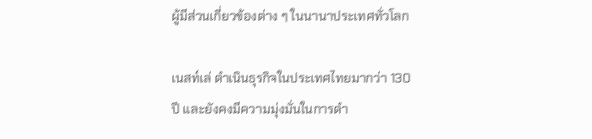ผู้มีส่วนเกี่ยวข้องต่าง ๆ ในนานาประเทศทั่วโลก

เนสท์เล่ ดำเนินธุรกิจในประเทศไทยมากว่า 130 ปี และยังคงมีความมุ่งมั่นในการดำ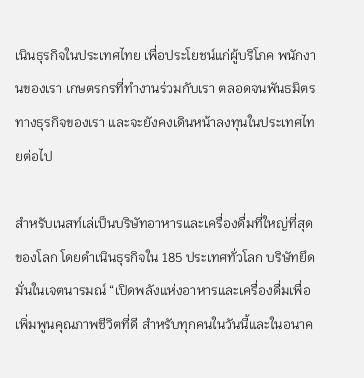เนินธุรกิจในประเทศไทย เพื่อประโยชน์แก่ผู้บริโภค พนักงานของเรา เกษตรกรที่ทำงานร่วมกับเรา ตลอดจนพันธมิตรทางธุรกิจของเรา และจะยังคงเดินหน้าลงทุนในประเทศไทยต่อไป

สำหรับเนสท์เล่เป็นบริษัทอาหารและเครื่องดื่มที่ใหญ่ที่สุดของโลก โดยดำเนินธุรกิจใน 185 ประเทศทั่วโลก บริษัทยึดมั่นในเจตนารมณ์ “เปิดพลังแห่งอาหารและเครื่องดื่มเพื่อเพิ่มพูนคุณภาพชีวิตที่ดี สำหรับทุกคนในวันนี้และในอนาค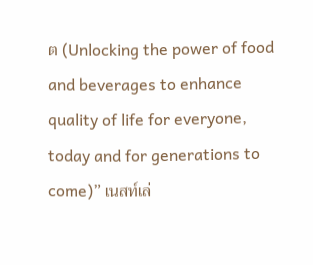ต (Unlocking the power of food and beverages to enhance quality of life for everyone, today and for generations to come)” เนสท์เล่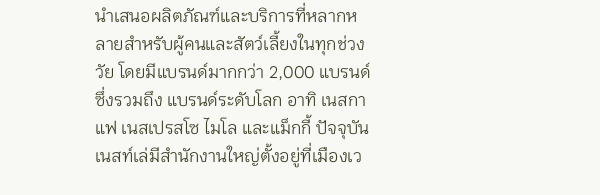นำเสนอผลิตภัณฑ์และบริการที่หลากหลายสำหรับผู้คนและสัตว์เลี้ยงในทุกช่วงวัย โดยมีแบรนด์มากกว่า 2,000 แบรนด์ ซึ่งรวมถึง แบรนด์ระดับโลก อาทิ เนสกาแฟ เนสเปรสโซ ไมโล และแม็กกี้ ปัจจุบัน เนสท์เล่มีสำนักงานใหญ่ตั้งอยู่ที่เมืองเว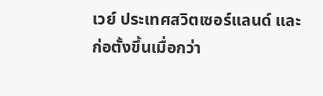เวย์ ประเทศสวิตเซอร์แลนด์ และก่อตั้งขึ้นเมื่อกว่า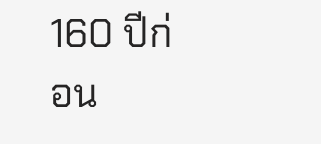160 ปีก่อน